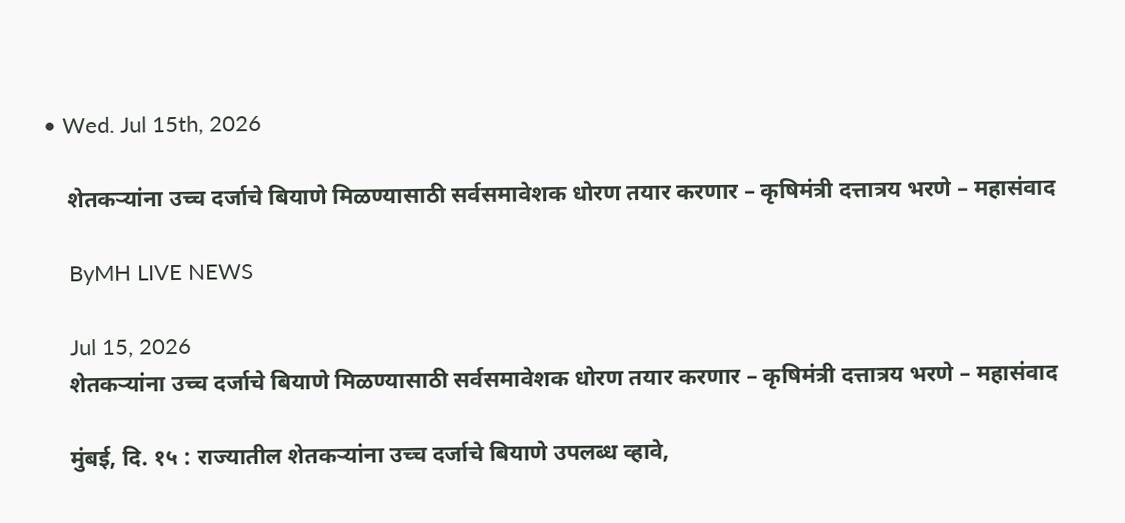• Wed. Jul 15th, 2026

    शेतकऱ्यांना उच्च दर्जाचे बियाणे मिळण्यासाठी सर्वसमावेशक धोरण तयार करणार – कृषिमंत्री दत्तात्रय भरणे – महासंवाद

    ByMH LIVE NEWS

    Jul 15, 2026
    शेतकऱ्यांना उच्च दर्जाचे बियाणे मिळण्यासाठी सर्वसमावेशक धोरण तयार करणार – कृषिमंत्री दत्तात्रय भरणे – महासंवाद

    मुंबई, दि. १५ : राज्यातील शेतकऱ्यांना उच्च दर्जाचे बियाणे उपलब्ध व्हावे,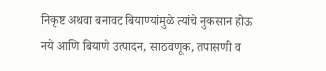निकृष्ट अथवा बनावट बियाण्यांमुळे त्यांचे नुकसान होऊ नये आणि बियाणे उत्पादन, साठवणूक, तपासणी व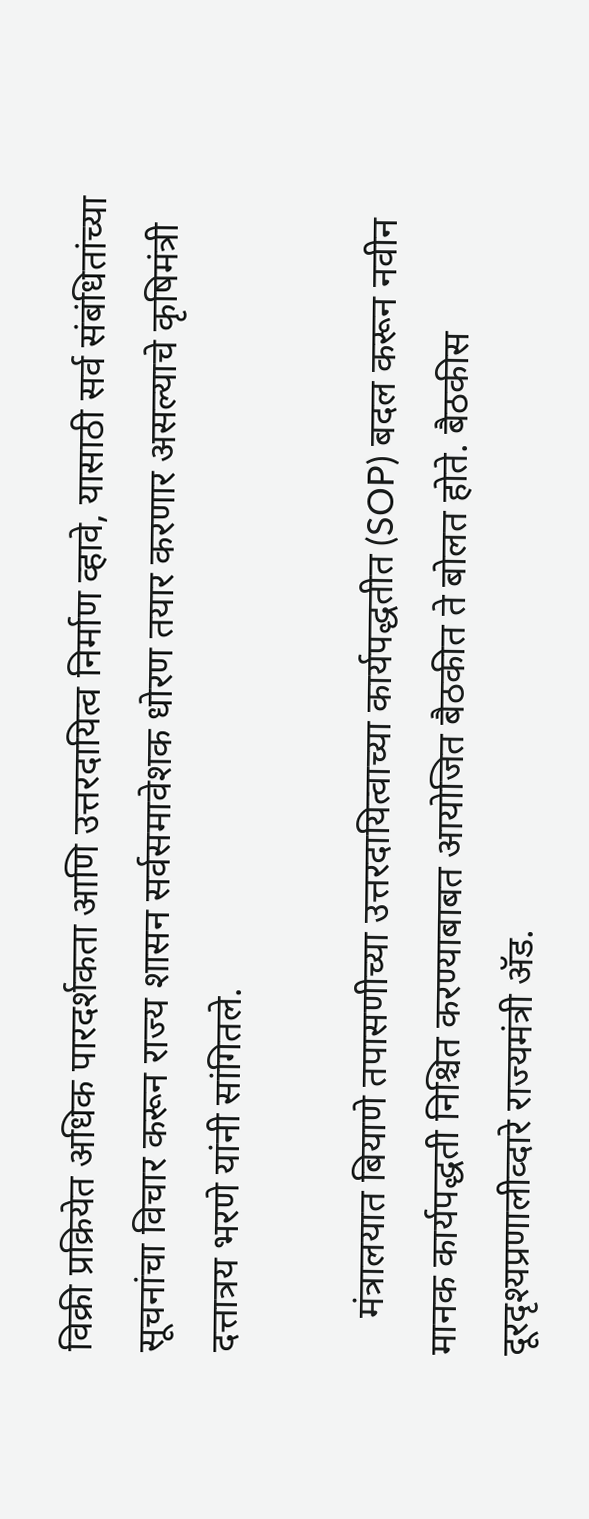विक्री प्रक्रियेत अधिक पारदर्शकता आणि उत्तरदायित्व निर्माण व्हावे, यासाठी सर्व संबंधितांच्या सूचनांचा विचार करून राज्य शासन सर्वसमावेशक धोरण तयार करणार असल्याचे कृषिमंत्री दत्तात्रय भरणे यांनी सांगितले.

    मंत्रालयात बियाणे तपासणीच्या उत्तरदायित्वाच्या कार्यपद्धतीत (SOP) बदल करून नवीन मानक कार्यपद्धती निश्चित करण्याबाबत आयोजित बैठकीत ते बोलत होते. बैठकीस दूरदृश्यप्रणालीव्दारे राज्यमंत्री ॲड.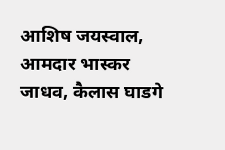आशिष जयस्वाल, आमदार भास्कर जाधव, कैलास घाडगे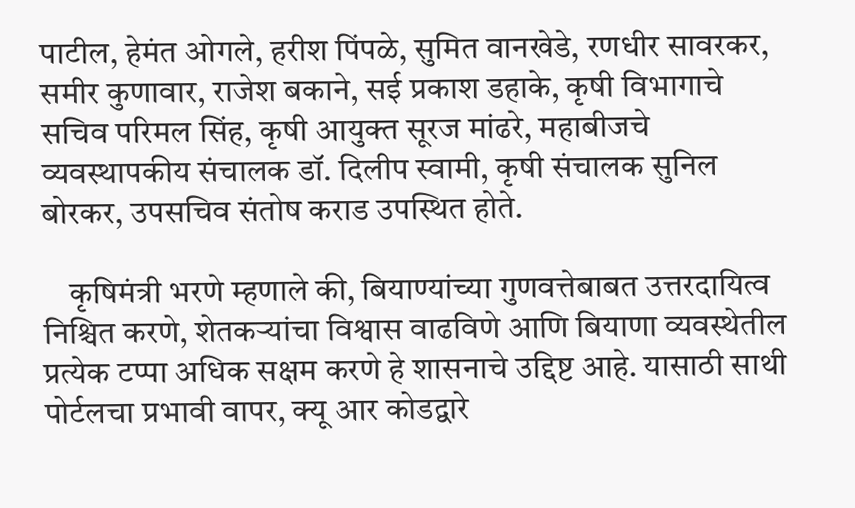पाटील, हेमंत ओगले, हरीश पिंपळे, सुमित वानखेडे, रणधीर सावरकर, समीर कुणावार, राजेश बकाने, सई प्रकाश डहाके, कृषी विभागाचे सचिव परिमल सिंह, कृषी आयुक्त सूरज मांढरे, महाबीजचे व्यवस्थापकीय संचालक डॉ. दिलीप स्वामी, कृषी संचालक सुनिल बोरकर, उपसचिव संतोष कराड उपस्थित होते.

    कृषिमंत्री भरणे म्हणाले की, बियाण्यांच्या गुणवत्तेबाबत उत्तरदायित्व निश्चित करणे, शेतकऱ्यांचा विश्वास वाढविणे आणि बियाणा व्यवस्थेतील प्रत्येक टप्पा अधिक सक्षम करणे हे शासनाचे उद्दिष्ट आहे. यासाठी साथी पोर्टलचा प्रभावी वापर, क्यू आर कोडद्वारे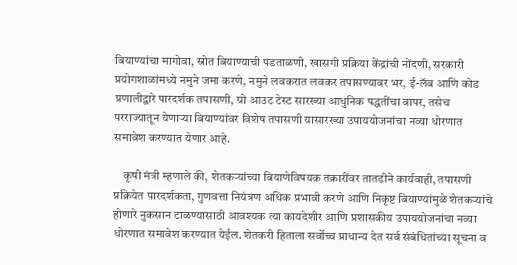बियाण्यांचा मागोवा, स्रोत बियाण्याची पडताळणी, खासगी प्रक्रिया केंद्रांची नोंदणी, सरकारी प्रयोगशाळांमध्ये नमुने जमा करणे, नमुने लवकरात लवकर तपासण्यावर भर, ई-लॅब आणि कोड प्रणालीद्वारे पारदर्शक तपासणी, ग्रो आउट टेस्ट सारख्या आधुनिक पद्धतींचा वापर, तसेच परराज्यातून येणाऱ्या बियाण्यांवर विशेष तपासणी यासारख्या उपाययोजनांचा नव्या धोरणात समावेश करण्यात येणार आहे.

    कृषी मंत्री म्हणाले की, शेतकऱ्यांच्या बियाणेविषयक तक्रारींवर तातडीने कार्यवाही, तपासणी प्रक्रियेत पारदर्शकता, गुणवत्ता नियंत्रण अधिक प्रभावी करणे आणि निकृष्ट बियाण्यांमुळे शेतकऱ्यांचे होणारे नुकसान टाळण्यासाठी आवश्यक त्या कायदेशीर आणि प्रशासकीय उपाययोजनांचा नव्या धोरणात समावेश करण्यात येईल. शेतकरी हिताला सर्वोच्च प्राधान्य देत सर्व संबंधितांच्या सूचना व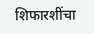शिफारशींचा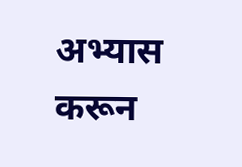अभ्यास करून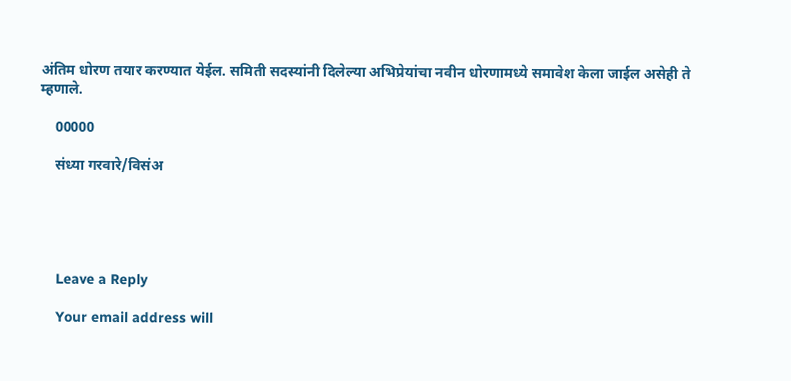अंतिम धोरण तयार करण्यात येईल. समिती सदस्यांनी दिलेल्या अभिप्रेयांचा नवीन धोरणामध्ये समावेश केला जाईल असेही ते म्हणाले.

    00000

    संध्या गरवारे/विसंअ





    Leave a Reply

    Your email address will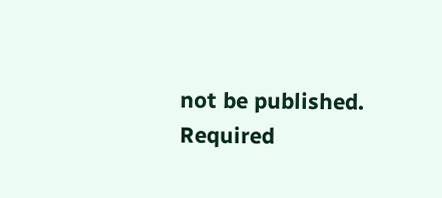not be published. Required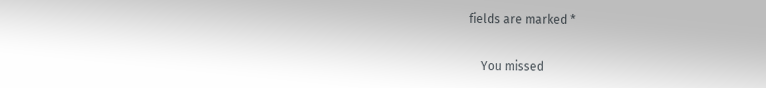fields are marked *

    You missed